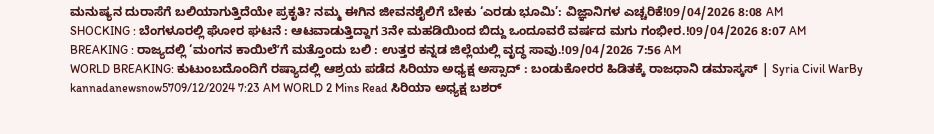ಮನುಷ್ಯನ ದುರಾಸೆಗೆ ಬಲಿಯಾಗುತ್ತಿದೆಯೇ ಪ್ರಕೃತಿ? ನಮ್ಮ ಈಗಿನ ಜೀವನಶೈಲಿಗೆ ಬೇಕು ‘ಎರಡು ಭೂಮಿ’: ವಿಜ್ಞಾನಿಗಳ ಎಚ್ಚರಿಕೆ!09/04/2026 8:08 AM
SHOCKING : ಬೆಂಗಳೂರಲ್ಲಿ ಘೋರ ಘಟನೆ : ಆಟವಾಡುತ್ತಿದ್ದಾಗ 3ನೇ ಮಹಡಿಯಿಂದ ಬಿದ್ದು ಒಂದೂವರೆ ವರ್ಷದ ಮಗು ಗಂಭೀರ.!09/04/2026 8:07 AM
BREAKING : ರಾಜ್ಯದಲ್ಲಿ ‘ಮಂಗನ ಕಾಯಿಲೆʼಗೆ ಮತ್ತೊಂದು ಬಲಿ : ಉತ್ತರ ಕನ್ನಡ ಜಿಲ್ಲೆಯಲ್ಲಿ ವೃದ್ಧ ಸಾವು.!09/04/2026 7:56 AM
WORLD BREAKING: ಕುಟುಂಬದೊಂದಿಗೆ ರಷ್ಯಾದಲ್ಲಿ ಆಶ್ರಯ ಪಡೆದ ಸಿರಿಯಾ ಅಧ್ಯಕ್ಷ ಅಸ್ಸಾದ್ : ಬಂಡುಕೋರರ ಹಿಡಿತಕ್ಕೆ ರಾಜಧಾನಿ ಡಮಾಸ್ಕಸ್ | Syria Civil WarBy kannadanewsnow5709/12/2024 7:23 AM WORLD 2 Mins Read ಸಿರಿಯಾ ಅಧ್ಯಕ್ಷ ಬಶರ್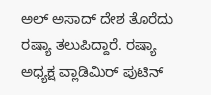ಅಲ್ ಅಸಾದ್ ದೇಶ ತೊರೆದು ರಷ್ಯಾ ತಲುಪಿದ್ದಾರೆ. ರಷ್ಯಾ ಅಧ್ಯಕ್ಷ ವ್ಲಾಡಿಮಿರ್ ಪುಟಿನ್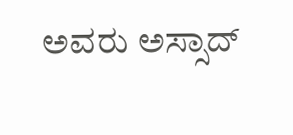ಅವರು ಅಸ್ಸಾದ್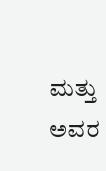ಮತ್ತು ಅವರ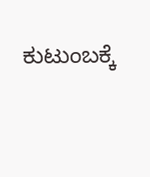ಕುಟುಂಬಕ್ಕೆ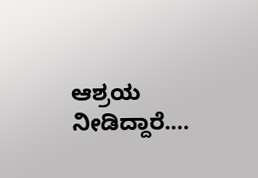ಆಶ್ರಯ ನೀಡಿದ್ದಾರೆ.…